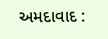અમદાવાદ :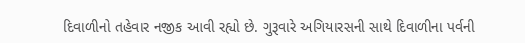દિવાળીનો તહેવાર નજીક આવી રહ્યો છે. ગુરૂવારે અગિયારસની સાથે દિવાળીના પર્વની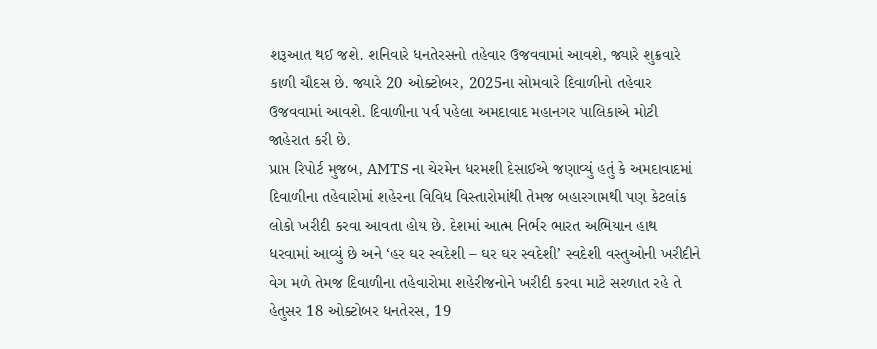શરૂઆત થઈ જશે. શનિવારે ધનતેરસનો તહેવાર ઉજવવામાં આવશે, જ્યારે શુક્રવારે કાળી ચૌદસ છે. જ્યારે 20 ઓક્ટોબર, 2025ના સોમવારે દિવાળીનો તહેવાર ઉજવવામાં આવશે. દિવાળીના પર્વ પહેલા અમદાવાદ મહાનગર પાલિકાએ મોટી જાહેરાત કરી છે.
પ્રાપ્ત રિપોર્ટ મુજબ, AMTS ના ચેરમેન ધરમશી દેસાઈએ જણાવ્યું હતું કે અમદાવાદમાં દિવાળીના તહેવારોમાં શહેરના વિવિધ વિસ્તારોમાંથી તેમજ બહારગામથી પણ કેટલાંક લોકો ખરીદી કરવા આવતા હોય છે. દેશમાં આત્મ નિર્ભર ભારત અભિયાન હાથ ધરવામાં આવ્યું છે અને ‘હર ઘર સ્વદેશી – ઘર ઘર સ્વદેશી’ સ્વદેશી વસ્તુઓની ખરીદીને વેગ મળે તેમજ દિવાળીના તહેવારોમા શહેરીજનોને ખરીદી કરવા માટે સરળાત રહે તે હેતુસર 18 ઓક્ટોબર ધનતેરસ, 19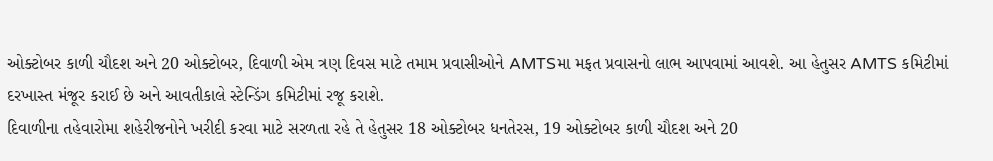ઓક્ટોબર કાળી ચૌદશ અને 20 ઓક્ટોબર, દિવાળી એમ ત્રણ દિવસ માટે તમામ પ્રવાસીઓને AMTSમા મફત પ્રવાસનો લાભ આપવામાં આવશે. આ હેતુસર AMTS કમિટીમાં દરખાસ્ત મંજૂર કરાઈ છે અને આવતીકાલે સ્ટેન્ડિંગ કમિટીમાં રજૂ કરાશે.
દિવાળીના તહેવારોમા શહેરીજનોને ખરીદી કરવા માટે સરળતા રહે તે હેતુસર 18 ઓક્ટોબર ધનતેરસ, 19 ઓક્ટોબર કાળી ચૌદશ અને 20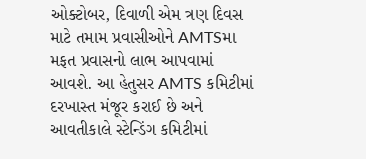ઓક્ટોબર, દિવાળી એમ ત્રણ દિવસ માટે તમામ પ્રવાસીઓને AMTSમા મફત પ્રવાસનો લાભ આપવામાં આવશે. આ હેતુસર AMTS કમિટીમાં દરખાસ્ત મંજૂર કરાઈ છે અને આવતીકાલે સ્ટેન્ડિંગ કમિટીમાં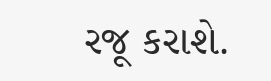રજૂ કરાશે.